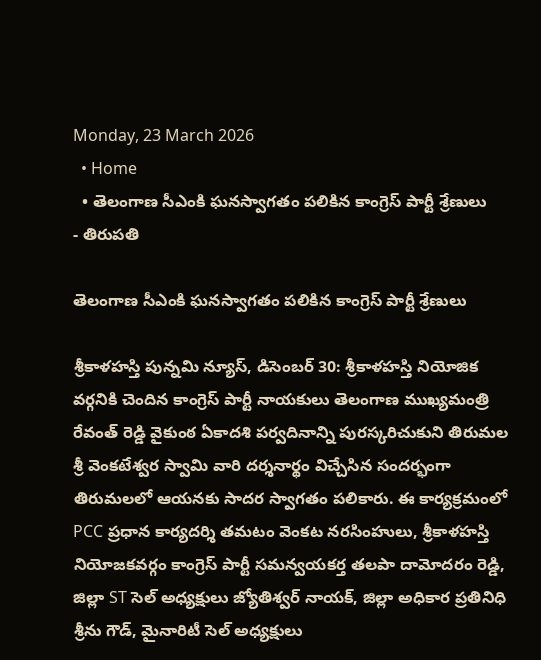Monday, 23 March 2026
  • Home
  • తెలంగాణ సీఎంకి ఘనస్వాగతం పలికిన కాంగ్రెస్ పార్టీ శ్రేణులు
- తిరుపతి

తెలంగాణ సీఎంకి ఘనస్వాగతం పలికిన కాంగ్రెస్ పార్టీ శ్రేణులు

శ్రీకాళహస్తి పున్నమి న్యూస్, డిసెంబర్ 30: శ్రీకాళహస్తి నియోజిక వర్గనికి చెందిన కాంగ్రెస్ పార్టీ నాయకులు తెలంగాణ ముఖ్యమంత్రి రేవంత్ రెడ్డి వైకుంఠ ఏకాదశి పర్వదినాన్ని పురస్కరిచుకుని తిరుమల శ్రీ వెంకటేశ్వర స్వామి వారి దర్శనార్థం విచ్చేసిన సందర్భంగా తిరుమలలో ఆయనకు సాదర స్వాగతం పలికారు. ఈ కార్యక్రమంలో PCC ప్రధాన కార్యదర్శి తమటం వెంకట నరసింహులు, శ్రీకాళహస్తి నియోజకవర్గం కాంగ్రెస్ పార్టీ సమన్వయకర్త తలపా దామోదరం రెడ్డి, జిల్లా ST సెల్ అధ్యక్షులు జ్యోతిశ్వర్ నాయక్, జిల్లా అధికార ప్రతినిధి శ్రీను గౌడ్, మైనారిటీ సెల్ అధ్యక్షులు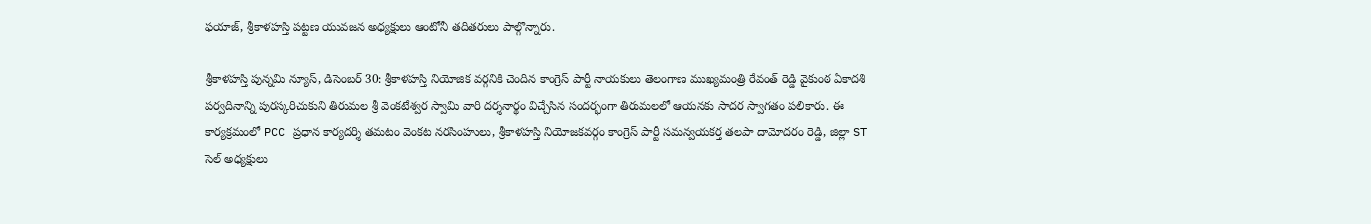ఫయాజ్, శ్రీకాళహస్తి పట్టణ యువజన అధ్యక్షులు ఆంటోనీ తదితరులు పాల్గొన్నారు.

శ్రీకాళహస్తి పున్నమి న్యూస్, డిసెంబర్ 30: శ్రీకాళహస్తి నియోజిక వర్గనికి చెందిన కాంగ్రెస్ పార్టీ నాయకులు తెలంగాణ ముఖ్యమంత్రి రేవంత్ రెడ్డి వైకుంఠ ఏకాదశి పర్వదినాన్ని పురస్కరిచుకుని తిరుమల శ్రీ వెంకటేశ్వర స్వామి వారి దర్శనార్థం విచ్చేసిన సందర్భంగా తిరుమలలో ఆయనకు సాదర స్వాగతం పలికారు. ఈ కార్యక్రమంలో PCC ప్రధాన కార్యదర్శి తమటం వెంకట నరసింహులు, శ్రీకాళహస్తి నియోజకవర్గం కాంగ్రెస్ పార్టీ సమన్వయకర్త తలపా దామోదరం రెడ్డి, జిల్లా ST సెల్ అధ్యక్షులు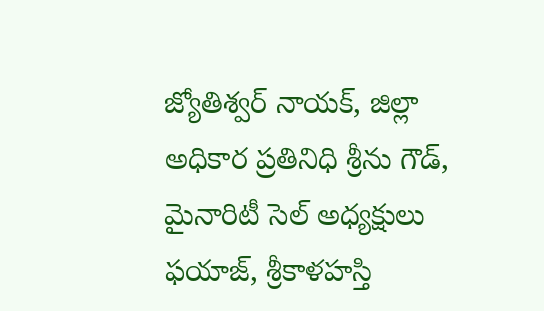జ్యోతిశ్వర్ నాయక్, జిల్లా అధికార ప్రతినిధి శ్రీను గౌడ్, మైనారిటీ సెల్ అధ్యక్షులు ఫయాజ్, శ్రీకాళహస్తి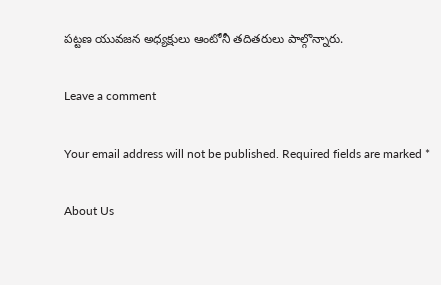పట్టణ యువజన అధ్యక్షులు ఆంటోనీ తదితరులు పాల్గొన్నారు.

Leave a comment

Your email address will not be published. Required fields are marked *

About Us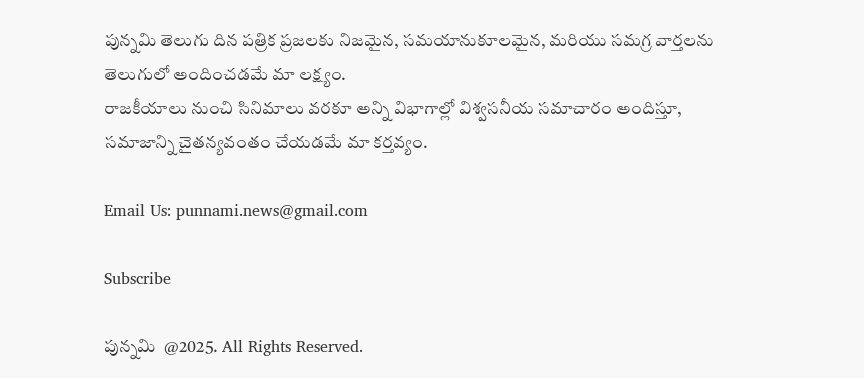పున్నమి తెలుగు దిన పత్రిక ప్రజలకు నిజమైన, సమయానుకూలమైన, మరియు సమగ్ర వార్తలను తెలుగులో అందించడమే మా లక్ష్యం.
రాజకీయాలు నుంచి సినిమాలు వరకూ అన్ని విభాగాల్లో విశ్వసనీయ సమాచారం అందిస్తూ, సమాజాన్ని చైతన్యవంతం చేయడమే మా కర్తవ్యం.

Email Us: punnami.news@gmail.com

Subscribe

పున్నమి  @2025. All Rights Reserved.